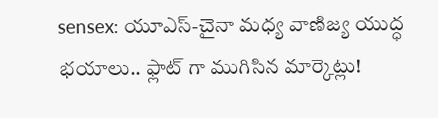sensex: యూఎస్-చైనా మధ్య వాణిజ్య యుద్ధ భయాలు.. ఫ్లాట్ గా ముగిసిన మార్కెట్లు!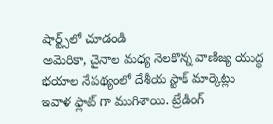షార్ట్స్‌లో చూడండి
అమెరికా, చైనాల మధ్య నెలకొన్న వాణిజ్య యుద్ధ భయాల నేపథ్యంలో దేశీయ స్టాక్ మార్కెట్లు ఇవాళ ఫ్లాట్ గా ముగిశాయి. ట్రేడింగ్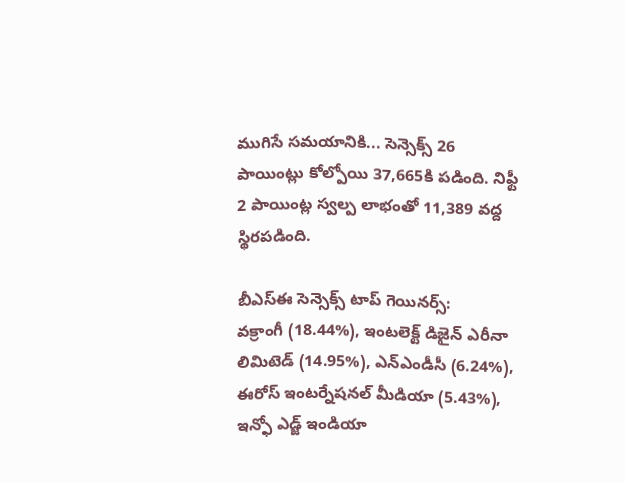ముగిసే సమయానికి... సెన్సెక్స్ 26 పాయింట్లు కోల్పోయి 37,665కి పడింది. నిఫ్టీ 2 పాయింట్ల స్వల్ప లాభంతో 11,389 వద్ద స్థిరపడింది.

బీఎస్ఈ సెన్సెక్స్ టాప్ గెయినర్స్:
వక్రాంగీ (18.44%), ఇంటలెక్ట్ డిజైన్ ఎరీనా లిమిటెడ్ (14.95%), ఎన్ఎండీసీ (6.24%), ఈరోస్ ఇంటర్నేషనల్ మీడియా (5.43%), ఇన్ఫో ఎడ్జ్ ఇండియా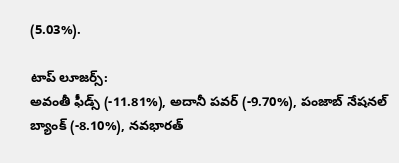(5.03%).

టాప్ లూజర్స్:
అవంతీ ఫీడ్స్ (-11.81%), అదానీ పవర్ (-9.70%), పంజాబ్ నేషనల్ బ్యాంక్ (-8.10%), నవభారత్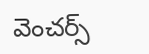వెంచర్స్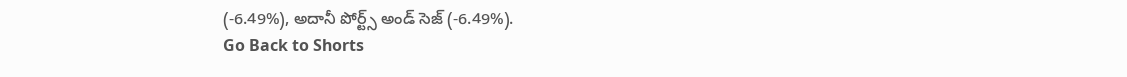(-6.49%), అదానీ పోర్ట్స్ అండ్ సెజ్ (-6.49%).
Go Back to Shorts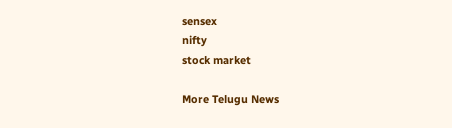sensex
nifty
stock market

More Telugu News